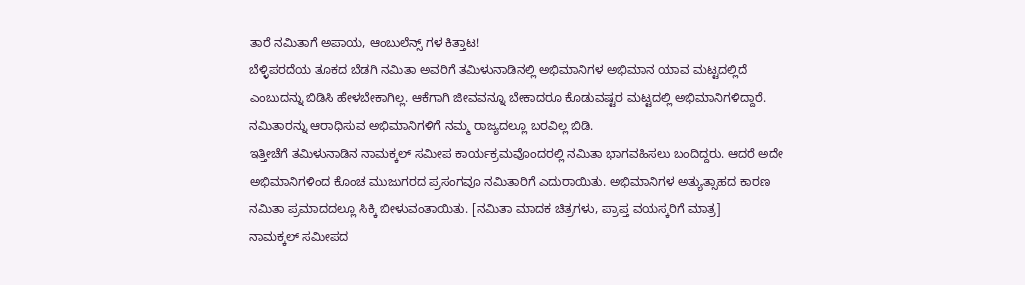ತಾರೆ ನಮಿತಾಗೆ ಅಪಾಯ, ಆಂಬುಲೆನ್ಸ್ ಗಳ ಕಿತ್ತಾಟ!
ಬೆಳ್ಳಿಪರದೆಯ ತೂಕದ ಬೆಡಗಿ ನಮಿತಾ ಅವರಿಗೆ ತಮಿಳುನಾಡಿನಲ್ಲಿ ಅಭಿಮಾನಿಗಳ ಅಭಿಮಾನ ಯಾವ ಮಟ್ಟದಲ್ಲಿದೆ ಎಂಬುದನ್ನು ಬಿಡಿಸಿ ಹೇಳಬೇಕಾಗಿಲ್ಲ. ಆಕೆಗಾಗಿ ಜೀವವನ್ನೂ ಬೇಕಾದರೂ ಕೊಡುವಷ್ಟರ ಮಟ್ಟದಲ್ಲಿ ಅಭಿಮಾನಿಗಳಿದ್ದಾರೆ. ನಮಿತಾರನ್ನು ಆರಾಧಿಸುವ ಅಭಿಮಾನಿಗಳಿಗೆ ನಮ್ಮ ರಾಜ್ಯದಲ್ಲೂ ಬರವಿಲ್ಲ ಬಿಡಿ.
ಇತ್ತೀಚೆಗೆ ತಮಿಳುನಾಡಿನ ನಾಮಕ್ಕಲ್ ಸಮೀಪ ಕಾರ್ಯಕ್ರಮವೊಂದರಲ್ಲಿ ನಮಿತಾ ಭಾಗವಹಿಸಲು ಬಂದಿದ್ದರು. ಆದರೆ ಅದೇ ಅಭಿಮಾನಿಗಳಿಂದ ಕೊಂಚ ಮುಜುಗರದ ಪ್ರಸಂಗವೂ ನಮಿತಾರಿಗೆ ಎದುರಾಯಿತು. ಅಭಿಮಾನಿಗಳ ಅತ್ಯುತ್ಸಾಹದ ಕಾರಣ ನಮಿತಾ ಪ್ರಮಾದದಲ್ಲೂ ಸಿಕ್ಕಿ ಬೀಳುವಂತಾಯಿತು. [ನಮಿತಾ ಮಾದಕ ಚಿತ್ರಗಳು, ಪ್ರಾಪ್ತ ವಯಸ್ಕರಿಗೆ ಮಾತ್ರ]
ನಾಮಕ್ಕಲ್ ಸಮೀಪದ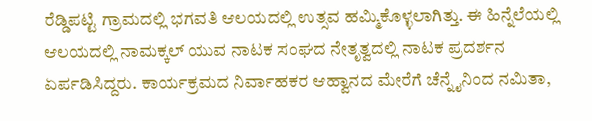ರೆಡ್ಡಿಪಟ್ಟಿ ಗ್ರಾಮದಲ್ಲಿ ಭಗವತಿ ಆಲಯದಲ್ಲಿ ಉತ್ಸವ ಹಮ್ಮಿಕೊಳ್ಳಲಾಗಿತ್ತು. ಈ ಹಿನ್ನೆಲೆಯಲ್ಲಿ ಆಲಯದಲ್ಲಿ ನಾಮಕ್ಕಲ್ ಯುವ ನಾಟಕ ಸಂಘದ ನೇತೃತ್ವದಲ್ಲಿ ನಾಟಕ ಪ್ರದರ್ಶನ ಏರ್ಪಡಿಸಿದ್ದರು. ಕಾರ್ಯಕ್ರಮದ ನಿರ್ವಾಹಕರ ಆಹ್ವಾನದ ಮೇರೆಗೆ ಚೆನ್ನೈನಿಂದ ನಮಿತಾ,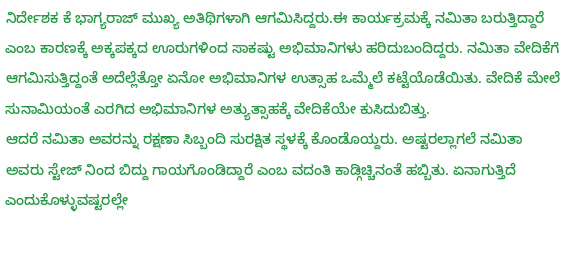ನಿರ್ದೇಶಕ ಕೆ ಭಾಗ್ಯರಾಜ್ ಮುಖ್ಯ ಅತಿಥಿಗಳಾಗಿ ಆಗಮಿಸಿದ್ದರು.ಈ ಕಾರ್ಯಕ್ರಮಕ್ಕೆ ನಮಿತಾ ಬರುತ್ತಿದ್ದಾರೆ ಎಂಬ ಕಾರಣಕ್ಕೆ ಅಕ್ಕಪಕ್ಕದ ಊರುಗಳಿಂದ ಸಾಕಷ್ಟು ಅಭಿಮಾನಿಗಳು ಹರಿದುಬಂದಿದ್ದರು. ನಮಿತಾ ವೇದಿಕೆಗೆ ಆಗಮಿಸುತ್ತಿದ್ದಂತೆ ಅದೆಲ್ಲೆತ್ತೋ ಏನೋ ಅಭಿಮಾನಿಗಳ ಉತ್ಸಾಹ ಒಮ್ಮೆಲೆ ಕಟ್ಟೆಯೊಡೆಯಿತು. ವೇದಿಕೆ ಮೇಲೆ ಸುನಾಮಿಯಂತೆ ಎರಗಿದ ಅಭಿಮಾನಿಗಳ ಅತ್ಯುತ್ಸಾಹಕ್ಕೆ ವೇದಿಕೆಯೇ ಕುಸಿದುಬಿತ್ತು.
ಆದರೆ ನಮಿತಾ ಅವರನ್ನು ರಕ್ಷಣಾ ಸಿಬ್ಬಂದಿ ಸುರಕ್ಷಿತ ಸ್ಥಳಕ್ಕೆ ಕೊಂಡೊಯ್ದರು. ಅಷ್ಟರಲ್ಲಾಗಲೆ ನಮಿತಾ ಅವರು ಸ್ಟೇಜ್ ನಿಂದ ಬಿದ್ದು ಗಾಯಗೊಂಡಿದ್ದಾರೆ ಎಂಬ ವದಂತಿ ಕಾಡ್ಗಿಚ್ಚಿನಂತೆ ಹಬ್ಬಿತು. ಏನಾಗುತ್ತಿದೆ ಎಂದುಕೊಳ್ಳುವಷ್ಟರಲ್ಲೇ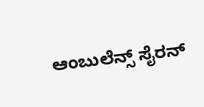ಆಂಬುಲೆನ್ಸ್ ಸೈರನ್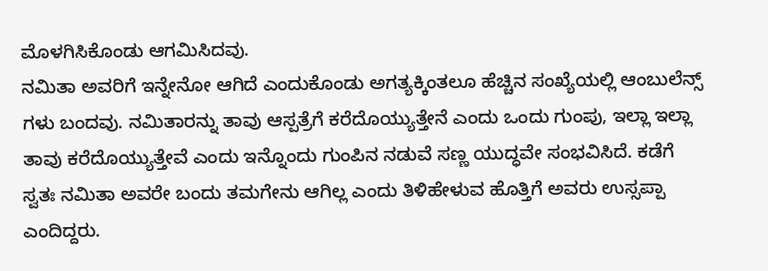ಮೊಳಗಿಸಿಕೊಂಡು ಆಗಮಿಸಿದವು.
ನಮಿತಾ ಅವರಿಗೆ ಇನ್ನೇನೋ ಆಗಿದೆ ಎಂದುಕೊಂಡು ಅಗತ್ಯಕ್ಕಿಂತಲೂ ಹೆಚ್ಚಿನ ಸಂಖ್ಯೆಯಲ್ಲಿ ಆಂಬುಲೆನ್ಸ್ ಗಳು ಬಂದವು. ನಮಿತಾರನ್ನು ತಾವು ಆಸ್ಪತ್ರೆಗೆ ಕರೆದೊಯ್ಯುತ್ತೇನೆ ಎಂದು ಒಂದು ಗುಂಪು, ಇಲ್ಲಾ ಇಲ್ಲಾ ತಾವು ಕರೆದೊಯ್ಯುತ್ತೇವೆ ಎಂದು ಇನ್ನೊಂದು ಗುಂಪಿನ ನಡುವೆ ಸಣ್ಣ ಯುದ್ಧವೇ ಸಂಭವಿಸಿದೆ. ಕಡೆಗೆ ಸ್ವತಃ ನಮಿತಾ ಅವರೇ ಬಂದು ತಮಗೇನು ಆಗಿಲ್ಲ ಎಂದು ತಿಳಿಹೇಳುವ ಹೊತ್ತಿಗೆ ಅವರು ಉಸ್ಸಪ್ಪಾ ಎಂದಿದ್ದರು.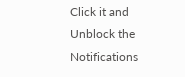Click it and Unblock the Notifications